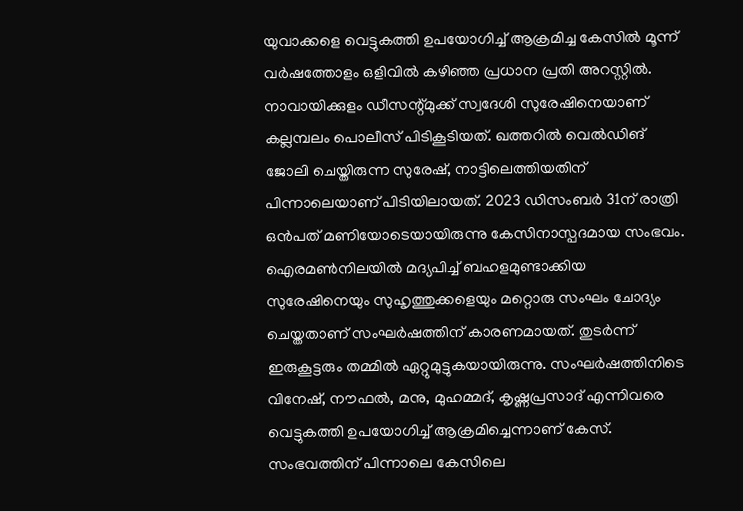യുവാക്കളെ വെട്ടുകത്തി ഉപയോഗിച്ച് ആക്രമിച്ച കേസിൽ മൂന്ന് വർഷത്തോളം ഒളിവിൽ കഴിഞ്ഞ പ്രധാന പ്രതി അറസ്റ്റിൽ.
നാവായിക്കുളം ഡീസന്റ്മുക്ക് സ്വദേശി സുരേഷിനെയാണ് കല്ലമ്പലം പൊലീസ് പിടികൂടിയത്. ഖത്തറിൽ വെൽഡിങ് ജോലി ചെയ്തിരുന്ന സുരേഷ്, നാട്ടിലെത്തിയതിന് പിന്നാലെയാണ് പിടിയിലായത്. 2023 ഡിസംബർ 31ന് രാത്രി ഒൻപത് മണിയോടെയായിരുന്നു കേസിനാസ്പദമായ സംഭവം.
ഐരമൺനിലയിൽ മദ്യപിച്ച് ബഹളമുണ്ടാക്കിയ സുരേഷിനെയും സുഹൃത്തുക്കളെയും മറ്റൊരു സംഘം ചോദ്യം ചെയ്തതാണ് സംഘർഷത്തിന് കാരണമായത്. തുടർന്ന് ഇരുകൂട്ടരും തമ്മിൽ ഏറ്റുമുട്ടുകയായിരുന്നു. സംഘർഷത്തിനിടെ വിനേഷ്, നൗഫൽ, മനു, മുഹമ്മദ്, കൃഷ്ണപ്രസാദ് എന്നിവരെ വെട്ടുകത്തി ഉപയോഗിച്ച് ആക്രമിച്ചെന്നാണ് കേസ്. സംഭവത്തിന് പിന്നാലെ കേസിലെ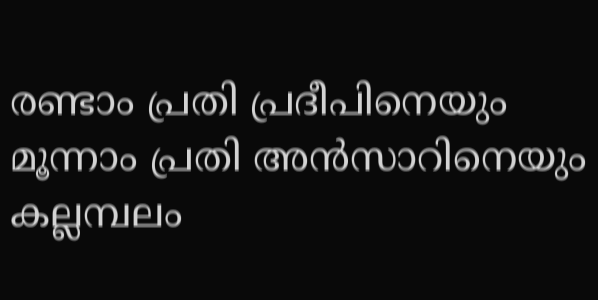രണ്ടാം പ്രതി പ്രദീപിനെയും മൂന്നാം പ്രതി അൻസാറിനെയും കല്ലമ്പലം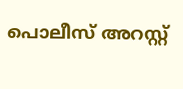പൊലീസ് അറസ്റ്റ്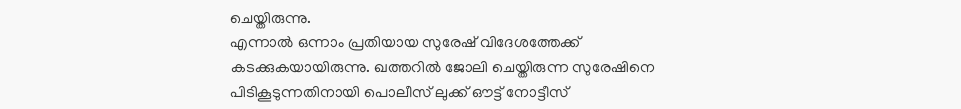ചെയ്തിരുന്നു.
എന്നാൽ ഒന്നാം പ്രതിയായ സുരേഷ് വിദേശത്തേക്ക് കടക്കുകയായിരുന്നു. ഖത്തറിൽ ജോലി ചെയ്തിരുന്ന സുരേഷിനെ പിടികൂടുന്നതിനായി പൊലീസ് ലുക്ക് ഔട്ട് നോട്ടീസ്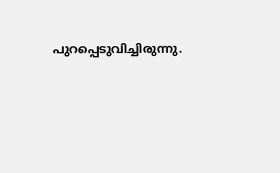പുറപ്പെടുവിച്ചിരുന്നു.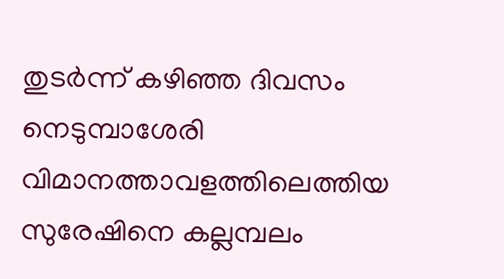തുടർന്ന് കഴിഞ്ഞ ദിവസം നെടുമ്പാശേരി വിമാനത്താവളത്തിലെത്തിയ സുരേഷിനെ കല്ലമ്പലം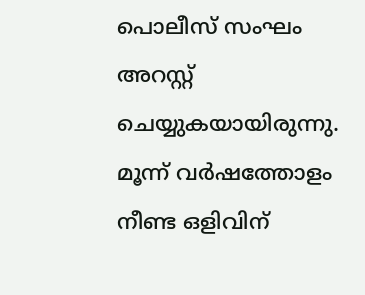പൊലീസ് സംഘം അറസ്റ്റ് ചെയ്യുകയായിരുന്നു. മൂന്ന് വർഷത്തോളം നീണ്ട ഒളിവിന്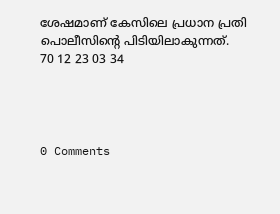ശേഷമാണ് കേസിലെ പ്രധാന പ്രതി പൊലീസിന്റെ പിടിയിലാകുന്നത്.
70 12 23 03 34




0 Comments